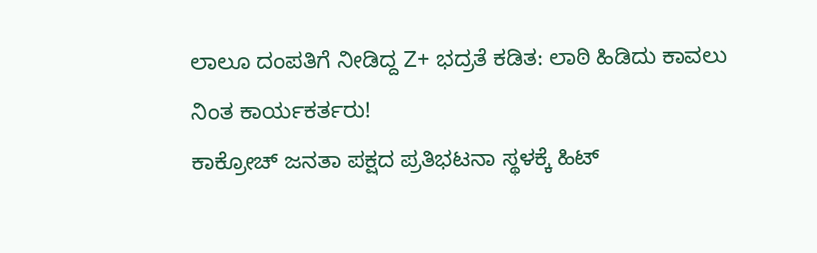ಲಾಲೂ ದಂಪತಿಗೆ ನೀಡಿದ್ದ Z+ ಭದ್ರತೆ ಕಡಿತ: ಲಾಠಿ ಹಿಡಿದು ಕಾವಲು ನಿಂತ ಕಾರ್ಯಕರ್ತರು!
ಕಾಕ್ರೋಚ್ ಜನತಾ ಪಕ್ಷದ ಪ್ರತಿಭಟನಾ ಸ್ಥಳಕ್ಕೆ ಹಿಟ್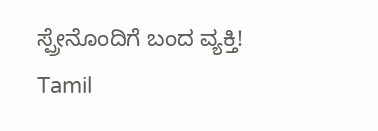ಸ್ಪ್ರೇನೊಂದಿಗೆ ಬಂದ ವ್ಯಕ್ತಿ!
Tamil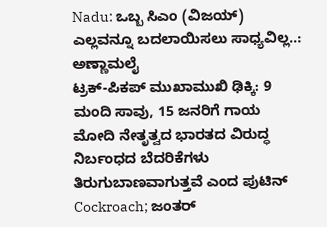Nadu: ಒಬ್ಬ ಸಿಎಂ (ವಿಜಯ್) ಎಲ್ಲವನ್ನೂ ಬದಲಾಯಿಸಲು ಸಾಧ್ಯವಿಲ್ಲ..: ಅಣ್ಣಾಮಲೈ
ಟ್ರಕ್-ಪಿಕಪ್ ಮುಖಾಮುಖಿ ಢಿಕ್ಕಿ: 9 ಮಂದಿ ಸಾವು, 15 ಜನರಿಗೆ ಗಾಯ
ಮೋದಿ ನೇತೃತ್ವದ ಭಾರತದ ವಿರುದ್ಧ ನಿರ್ಬಂಧದ ಬೆದರಿಕೆಗಳು ತಿರುಗುಬಾಣವಾಗುತ್ತವೆ ಎಂದ ಪುಟಿನ್
Cockroach; ಜಂತರ್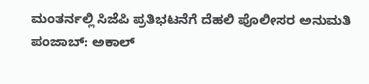ಮಂತರ್ನಲ್ಲಿ ಸಿಜೆಪಿ ಪ್ರತಿಭಟನೆಗೆ ದೆಹಲಿ ಪೊಲೀಸರ ಅನುಮತಿ
ಪಂಜಾಬ್: ಅಕಾಲ್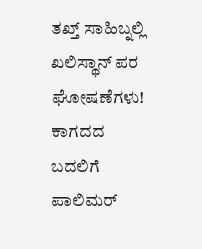ತಖ್ತ್ ಸಾಹಿಬ್ನಲ್ಲಿ ಖಲಿಸ್ಥಾನ್ ಪರ ಘೋಷಣೆಗಳು!
ಕಾಗದದ ಬದಲಿಗೆ ಪಾಲಿಮರ್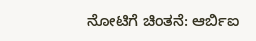ನೋಟಿಗೆ ಚಿಂತನೆ: ಆರ್ಬಿಐ